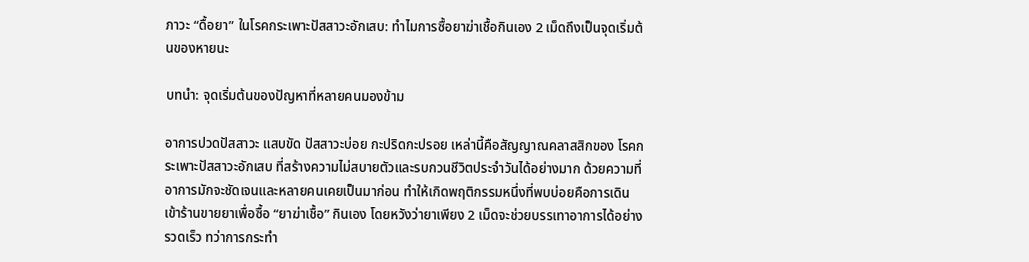ภาวะ “ดื้อยา” ในโรคกระเพาะปัสสาวะอักเสบ: ทำไมการซื้อยาฆ่าเชื้อกินเอง 2 เม็ดถึงเป็นจุดเริ่มต้นของหายนะ

บทนำ: จุดเริ่มต้นของปัญหาที่หลายคนมองข้าม

อาการปวดปัสสาวะ แสบขัด ปัสสาวะบ่อย กะปริดกะปรอย เหล่านี้คือสัญญาณคลาสสิกของ โรคกระเพาะปัสสาวะอักเสบ ที่สร้างความไม่สบายตัวและรบกวนชีวิตประจำวันได้อย่างมาก ด้วยความที่อาการมักจะชัดเจนและหลายคนเคยเป็นมาก่อน ทำให้เกิดพฤติกรรมหนึ่งที่พบบ่อยคือการเดินเข้าร้านขายยาเพื่อซื้อ “ยาฆ่าเชื้อ” กินเอง โดยหวังว่ายาเพียง 2 เม็ดจะช่วยบรรเทาอาการได้อย่างรวดเร็ว ทว่าการกระทำ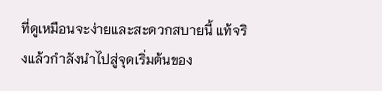ที่ดูเหมือนจะง่ายและสะดวกสบายนี้ แท้จริงแล้วกำลังนำไปสู่จุดเริ่มต้นของ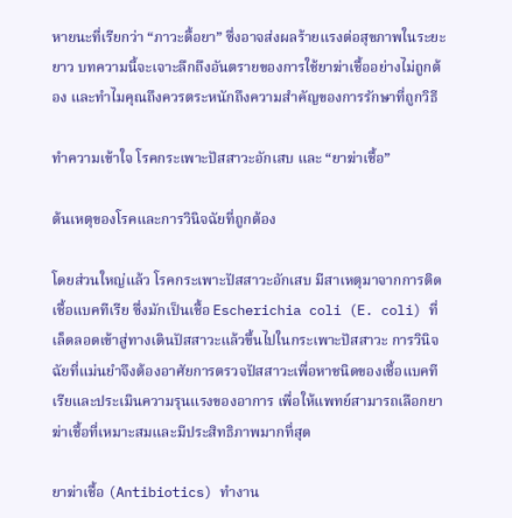หายนะที่เรียกว่า “ภาวะดื้อยา” ซึ่งอาจส่งผลร้ายแรงต่อสุขภาพในระยะยาว บทความนี้จะเจาะลึกถึงอันตรายของการใช้ยาฆ่าเชื้ออย่างไม่ถูกต้อง และทำไมคุณถึงควรตระหนักถึงความสำคัญของการรักษาที่ถูกวิธี

ทำความเข้าใจ โรคกระเพาะปัสสาวะอักเสบ และ “ยาฆ่าเชื้อ”

ต้นเหตุของโรคและการวินิจฉัยที่ถูกต้อง

โดยส่วนใหญ่แล้ว โรคกระเพาะปัสสาวะอักเสบ มีสาเหตุมาจากการติดเชื้อแบคทีเรีย ซึ่งมักเป็นเชื้อ Escherichia coli (E. coli) ที่เล็ดลอดเข้าสู่ทางเดินปัสสาวะแล้วขึ้นไปในกระเพาะปัสสาวะ การวินิจฉัยที่แม่นยำจึงต้องอาศัยการตรวจปัสสาวะเพื่อหาชนิดของเชื้อแบคทีเรียและประเมินความรุนแรงของอาการ เพื่อให้แพทย์สามารถเลือกยาฆ่าเชื้อที่เหมาะสมและมีประสิทธิภาพมากที่สุด

ยาฆ่าเชื้อ (Antibiotics) ทำงาน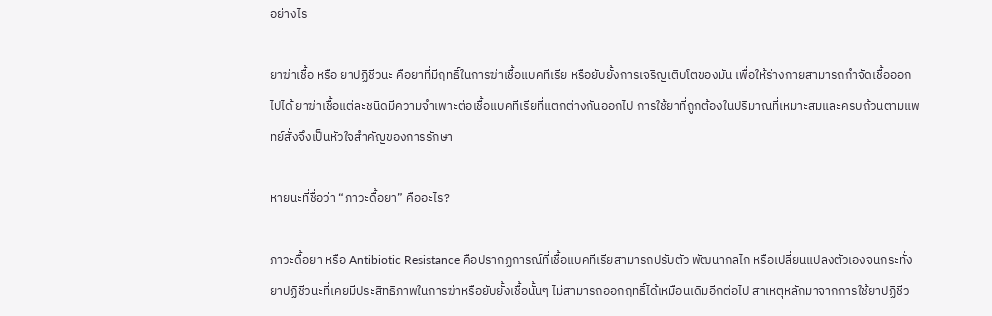อย่างไร

ยาฆ่าเชื้อ หรือ ยาปฏิชีวนะ คือยาที่มีฤทธิ์ในการฆ่าเชื้อแบคทีเรีย หรือยับยั้งการเจริญเติบโตของมัน เพื่อให้ร่างกายสามารถกำจัดเชื้อออกไปได้ ยาฆ่าเชื้อแต่ละชนิดมีความจำเพาะต่อเชื้อแบคทีเรียที่แตกต่างกันออกไป การใช้ยาที่ถูกต้องในปริมาณที่เหมาะสมและครบถ้วนตามแพทย์สั่งจึงเป็นหัวใจสำคัญของการรักษา

หายนะที่ชื่อว่า “ภาวะดื้อยา” คืออะไร?

ภาวะดื้อยา หรือ Antibiotic Resistance คือปรากฏการณ์ที่เชื้อแบคทีเรียสามารถปรับตัว พัฒนากลไก หรือเปลี่ยนแปลงตัวเองจนกระทั่งยาปฏิชีวนะที่เคยมีประสิทธิภาพในการฆ่าหรือยับยั้งเชื้อนั้นๆ ไม่สามารถออกฤทธิ์ได้เหมือนเดิมอีกต่อไป สาเหตุหลักมาจากการใช้ยาปฏิชีว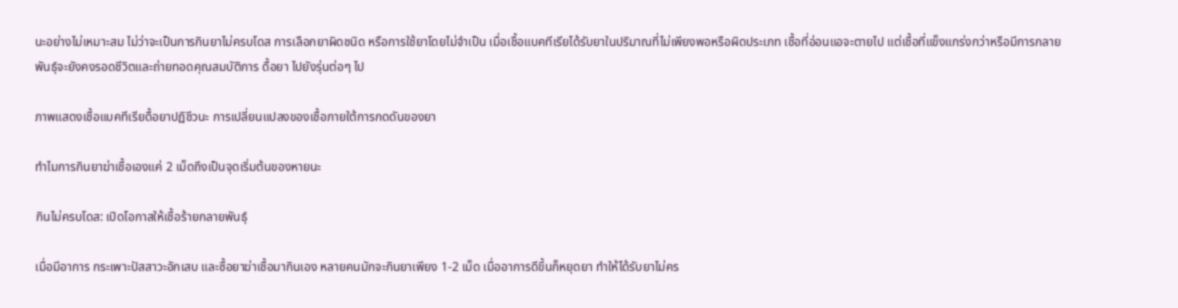นะอย่างไม่เหมาะสม ไม่ว่าจะเป็นการกินยาไม่ครบโดส การเลือกยาผิดชนิด หรือการใช้ยาโดยไม่จำเป็น เมื่อเชื้อแบคทีเรียได้รับยาในปริมาณที่ไม่เพียงพอหรือผิดประเภท เชื้อที่อ่อนแอจะตายไป แต่เชื้อที่แข็งแกร่งกว่าหรือมีการกลายพันธุ์จะยังคงรอดชีวิตและถ่ายทอดคุณสมบัติการ ดื้อยา ไปยังรุ่นต่อๆ ไป

ภาพแสดงเชื้อแบคทีเรียดื้อยาปฏิชีวนะ การเปลี่ยนแปลงของเชื้อภายใต้การกดดันของยา

ทำไมการกินยาฆ่าเชื้อเองแค่ 2 เม็ดถึงเป็นจุดเริ่มต้นของหายนะ

กินไม่ครบโดส: เปิดโอกาสให้เชื้อร้ายกลายพันธุ์

เมื่อมีอาการ กระเพาะปัสสาวะอักเสบ และซื้อยาฆ่าเชื้อมากินเอง หลายคนมักจะกินยาเพียง 1-2 เม็ด เมื่ออาการดีขึ้นก็หยุดยา ทำให้ได้รับยาไม่คร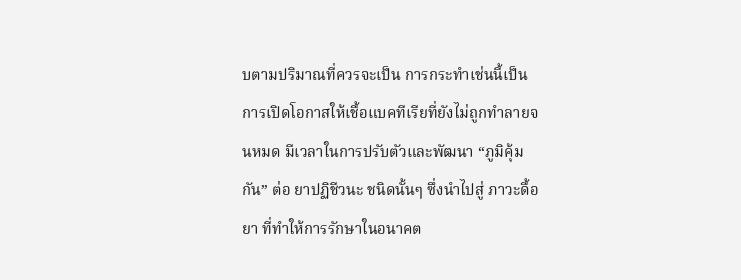บตามปริมาณที่ควรจะเป็น การกระทำเช่นนี้เป็นการเปิดโอกาสให้เชื้อแบคทีเรียที่ยังไม่ถูกทำลายจนหมด มีเวลาในการปรับตัวและพัฒนา “ภูมิคุ้มกัน” ต่อ ยาปฏิชีวนะ ชนิดนั้นๆ ซึ่งนำไปสู่ ภาวะดื้อยา ที่ทำให้การรักษาในอนาคต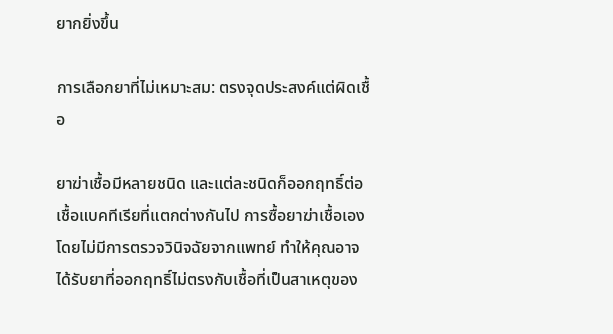ยากยิ่งขึ้น

การเลือกยาที่ไม่เหมาะสม: ตรงจุดประสงค์แต่ผิดเชื้อ

ยาฆ่าเชื้อมีหลายชนิด และแต่ละชนิดก็ออกฤทธิ์ต่อเชื้อแบคทีเรียที่แตกต่างกันไป การซื้อยาฆ่าเชื้อเองโดยไม่มีการตรวจวินิจฉัยจากแพทย์ ทำให้คุณอาจได้รับยาที่ออกฤทธิ์ไม่ตรงกับเชื้อที่เป็นสาเหตุของ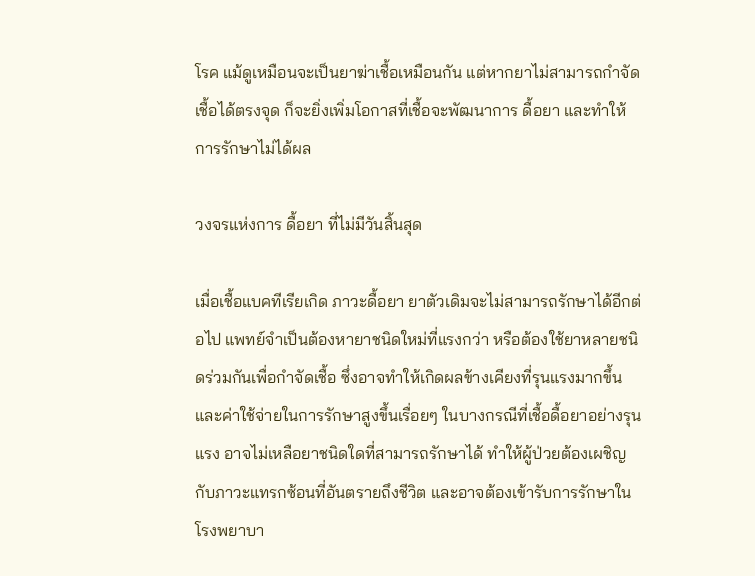โรค แม้ดูเหมือนจะเป็นยาฆ่าเชื้อเหมือนกัน แต่หากยาไม่สามารถกำจัดเชื้อได้ตรงจุด ก็จะยิ่งเพิ่มโอกาสที่เชื้อจะพัฒนาการ ดื้อยา และทำให้การรักษาไม่ได้ผล

วงจรแห่งการ ดื้อยา ที่ไม่มีวันสิ้นสุด

เมื่อเชื้อแบคทีเรียเกิด ภาวะดื้อยา ยาตัวเดิมจะไม่สามารถรักษาได้อีกต่อไป แพทย์จำเป็นต้องหายาชนิดใหม่ที่แรงกว่า หรือต้องใช้ยาหลายชนิดร่วมกันเพื่อกำจัดเชื้อ ซึ่งอาจทำให้เกิดผลข้างเคียงที่รุนแรงมากขึ้นและค่าใช้จ่ายในการรักษาสูงขึ้นเรื่อยๆ ในบางกรณีที่เชื้อดื้อยาอย่างรุนแรง อาจไม่เหลือยาชนิดใดที่สามารถรักษาได้ ทำให้ผู้ป่วยต้องเผชิญกับภาวะแทรกซ้อนที่อันตรายถึงชีวิต และอาจต้องเข้ารับการรักษาในโรงพยาบา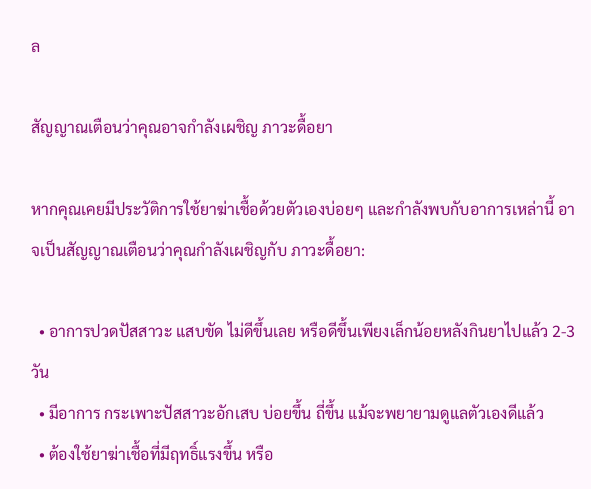ล

สัญญาณเตือนว่าคุณอาจกำลังเผชิญ ภาวะดื้อยา

หากคุณเคยมีประวัติการใช้ยาฆ่าเชื้อด้วยตัวเองบ่อยๆ และกำลังพบกับอาการเหล่านี้ อาจเป็นสัญญาณเตือนว่าคุณกำลังเผชิญกับ ภาวะดื้อยา:

  • อาการปวดปัสสาวะ แสบขัด ไม่ดีขึ้นเลย หรือดีขึ้นเพียงเล็กน้อยหลังกินยาไปแล้ว 2-3 วัน
  • มีอาการ กระเพาะปัสสาวะอักเสบ บ่อยขึ้น ถี่ขึ้น แม้จะพยายามดูแลตัวเองดีแล้ว
  • ต้องใช้ยาฆ่าเชื้อที่มีฤทธิ์แรงขึ้น หรือ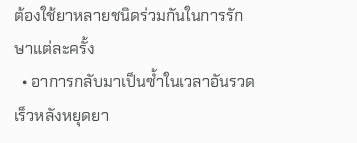ต้องใช้ยาหลายชนิดร่วมกันในการรักษาแต่ละครั้ง
  • อาการกลับมาเป็นซ้ำในเวลาอันรวดเร็วหลังหยุดยา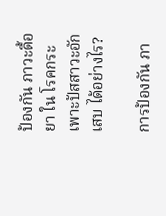ป้องกัน ภาวะดื้อยา ใน โรคกระเพาะปัสสาวะอักเสบ ได้อย่างไร?

การป้องกัน ภา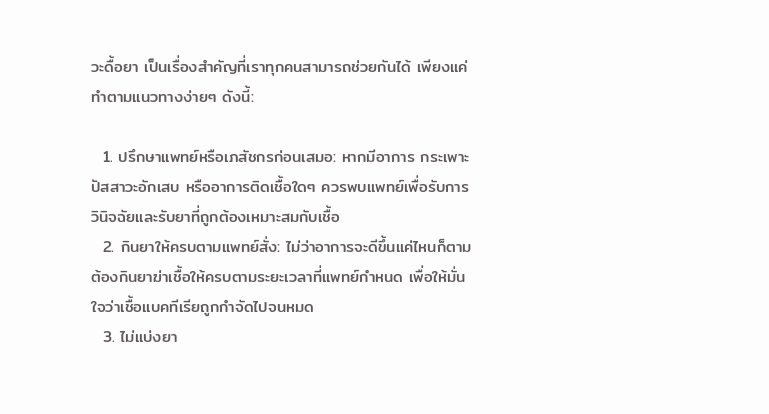วะดื้อยา เป็นเรื่องสำคัญที่เราทุกคนสามารถช่วยกันได้ เพียงแค่ทำตามแนวทางง่ายๆ ดังนี้:

  1. ปรึกษาแพทย์หรือเภสัชกรก่อนเสมอ: หากมีอาการ กระเพาะปัสสาวะอักเสบ หรืออาการติดเชื้อใดๆ ควรพบแพทย์เพื่อรับการวินิจฉัยและรับยาที่ถูกต้องเหมาะสมกับเชื้อ
  2. กินยาให้ครบตามแพทย์สั่ง: ไม่ว่าอาการจะดีขึ้นแค่ไหนก็ตาม ต้องกินยาฆ่าเชื้อให้ครบตามระยะเวลาที่แพทย์กำหนด เพื่อให้มั่นใจว่าเชื้อแบคทีเรียถูกกำจัดไปจนหมด
  3. ไม่แบ่งยา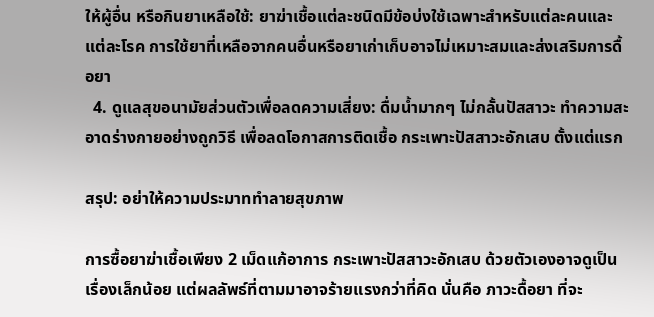ให้ผู้อื่น หรือกินยาเหลือใช้: ยาฆ่าเชื้อแต่ละชนิดมีข้อบ่งใช้เฉพาะสำหรับแต่ละคนและแต่ละโรค การใช้ยาที่เหลือจากคนอื่นหรือยาเก่าเก็บอาจไม่เหมาะสมและส่งเสริมการดื้อยา
  4. ดูแลสุขอนามัยส่วนตัวเพื่อลดความเสี่ยง: ดื่มน้ำมากๆ ไม่กลั้นปัสสาวะ ทำความสะอาดร่างกายอย่างถูกวิธี เพื่อลดโอกาสการติดเชื้อ กระเพาะปัสสาวะอักเสบ ตั้งแต่แรก

สรุป: อย่าให้ความประมาททำลายสุขภาพ

การซื้อยาฆ่าเชื้อเพียง 2 เม็ดแก้อาการ กระเพาะปัสสาวะอักเสบ ด้วยตัวเองอาจดูเป็นเรื่องเล็กน้อย แต่ผลลัพธ์ที่ตามมาอาจร้ายแรงกว่าที่คิด นั่นคือ ภาวะดื้อยา ที่จะ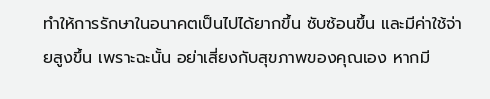ทำให้การรักษาในอนาคตเป็นไปได้ยากขึ้น ซับซ้อนขึ้น และมีค่าใช้จ่ายสูงขึ้น เพราะฉะนั้น อย่าเสี่ยงกับสุขภาพของคุณเอง หากมี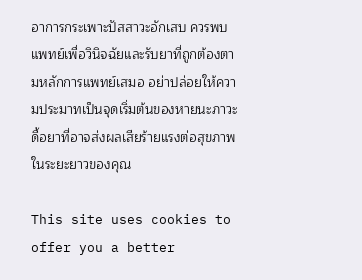อาการกระเพาะปัสสาวะอักเสบ ควรพบแพทย์เพื่อวินิจฉัยและรับยาที่ถูกต้องตามหลักการแพทย์เสมอ อย่าปล่อยให้ความประมาทเป็นจุดเริ่มต้นของหายนะภาวะดื้อยาที่อาจส่งผลเสียร้ายแรงต่อสุขภาพในระยะยาวของคุณ

This site uses cookies to offer you a better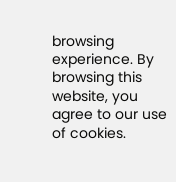browsing experience. By browsing this website, you agree to our use of cookies.